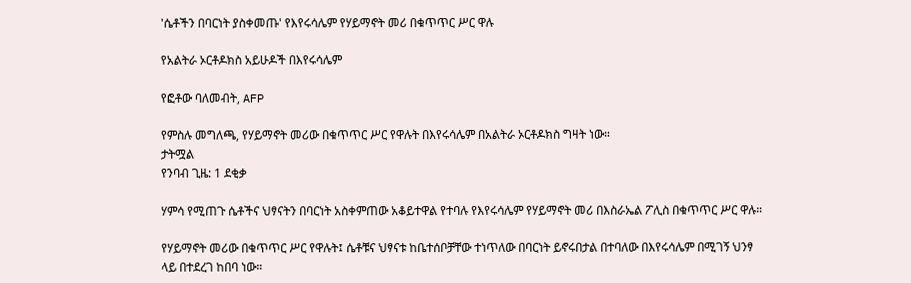'ሴቶችን በባርነት ያስቀመጡ' የእየሩሳሌም የሃይማኖት መሪ በቁጥጥር ሥር ዋሉ

የአልትራ ኦርቶዶክስ አይሁዶች በእየሩሳሌም

የፎቶው ባለመብት, AFP

የምስሉ መግለጫ, የሃይማኖት መሪው በቁጥጥር ሥር የዋሉት በእየሩሳሌም በአልትራ ኦርቶዶክስ ግዛት ነው።
ታትሟል
የንባብ ጊዜ: 1 ደቂቃ

ሃምሳ የሚጠጉ ሴቶችና ህፃናትን በባርነት አስቀምጠው አቆይተዋል የተባሉ የእየሩሳሌም የሃይማኖት መሪ በእስራኤል ፖሊስ በቁጥጥር ሥር ዋሉ።

የሃይማኖት መሪው በቁጥጥር ሥር የዋሉት፤ ሴቶቹና ህፃናቱ ከቤተሰቦቻቸው ተነጥለው በባርነት ይኖሩበታል በተባለው በእየሩሳሌም በሚገኝ ህንፃ ላይ በተደረገ ከበባ ነው።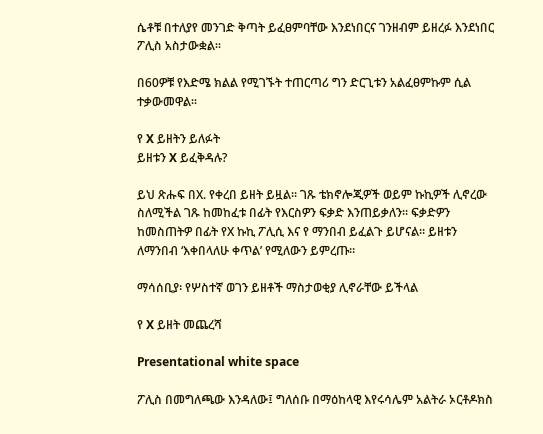ሴቶቹ በተለያየ መንገድ ቅጣት ይፈፀምባቸው እንደነበርና ገንዘብም ይዘረፉ እንደነበር ፖሊስ አስታውቋል።

በ60ዎቹ የእድሜ ክልል የሚገኙት ተጠርጣሪ ግን ድርጊቱን አልፈፀምኩም ሲል ተቃውመዋል።

የ X ይዘትን ይለፉት
ይዘቱን X ይፈቅዳሉ?

ይህ ጽሑፍ በX. የቀረበ ይዘት ይዟል። ገጹ ቴክኖሎጂዎች ወይም ኩኪዎች ሊኖረው ስለሚችል ገጹ ከመከፈቱ በፊት የእርስዎን ፍቃድ እንጠይቃለን። ፍቃድዎን ከመስጠትዎ በፊት የX ኩኪ ፖሊሲ እና የ ማንበብ ይፈልጉ ይሆናል። ይዘቱን ለማንበብ ‘እቀበላለሁ ቀጥል’ የሚለውን ይምረጡ።

ማሳሰቢያ፡ የሦስተኛ ወገን ይዘቶች ማስታወቂያ ሊኖራቸው ይችላል

የ X ይዘት መጨረሻ

Presentational white space

ፖሊስ በመግለጫው እንዳለው፤ ግለሰቡ በማዕከላዊ እየሩሳሌም አልትራ ኦርቶዶክስ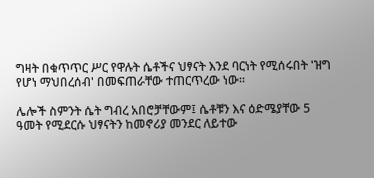ግዛት በቁጥጥር ሥር የዋሉት ሴቶችና ህፃናት እንደ ባርነት የሚሰሩበት 'ዝግ የሆነ ማህበረሰብ' በመፍጠራቸው ተጠርጥረው ነው።

ሌሎች ስምንት ሴት ግብረ አበሮቻቸውም፤ ሴቶቹን እና ዕድሜያቸው 5 ዓመት የሚደርሱ ህፃናትን ከመኖሪያ መንደር ለይተው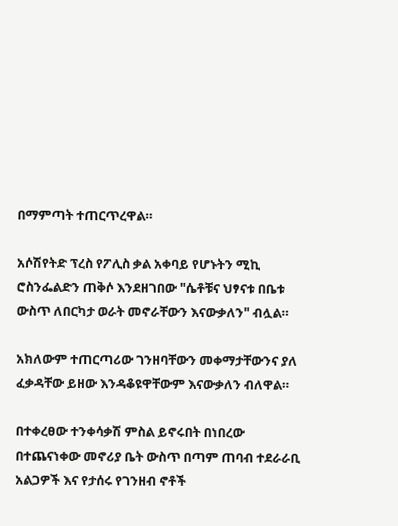በማምጣት ተጠርጥረዋል።

አሶሽየትድ ፕረስ የፖሊስ ቃል አቀባይ የሆኑትን ሚኪ ሮስንፌልድን ጠቅሶ እንደዘገበው "ሴቶቹና ህፃናቱ በቤቱ ውስጥ ለበርካታ ወራት መኖራቸውን እናውቃለን" ብሏል።

አክለውም ተጠርጣሪው ገንዘባቸውን መቀማታቸውንና ያለ ፈቃዳቸው ይዘው እንዳቆዩዋቸውም እናውቃለን ብለዋል።

በተቀረፀው ተንቀሳቃሽ ምስል ይኖሩበት በነበረው በተጨናነቀው መኖሪያ ቤት ውስጥ በጣም ጠባብ ተደራራቢ አልጋዎች እና የታሰሩ የገንዘብ ኖቶች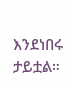እንደነበሩ ታይቷል።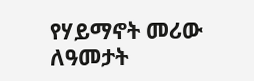የሃይማኖት መሪው ለዓመታት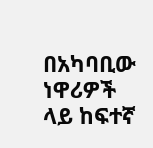በአካባቢው ነዋሪዎች ላይ ከፍተኛ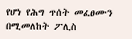የሆነ የሕግ ጥሰት መፈፀሙን በሚመለከት ፖሊስ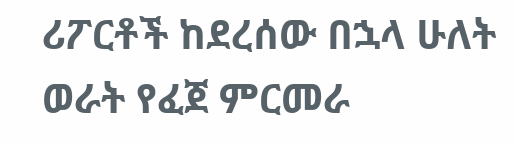ሪፖርቶች ከደረሰው በኋላ ሁለት ወራት የፈጀ ምርመራ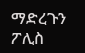ማድረጉን ፖሊስ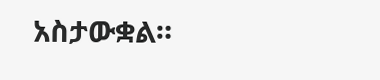አስታውቋል።